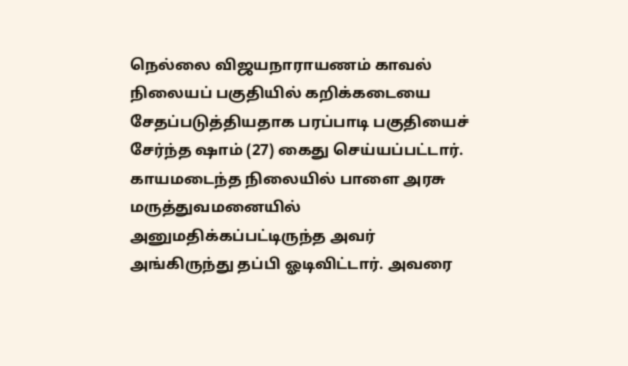நெல்லை விஜயநாராயணம் காவல் நிலையப் பகுதியில் கறிக்கடையை சேதப்படுத்தியதாக பரப்பாடி பகுதியைச் சேர்ந்த ஷாம் (27) கைது செய்யப்பட்டார். காயமடைந்த நிலையில் பாளை அரசு மருத்துவமனையில் அனுமதிக்கப்பட்டிருந்த அவர் அங்கிருந்து தப்பி ஓடிவிட்டார். அவரை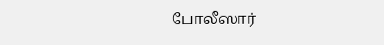போலீஸார்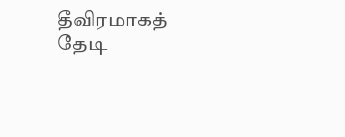தீவிரமாகத் தேடி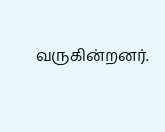வருகின்றனர்.